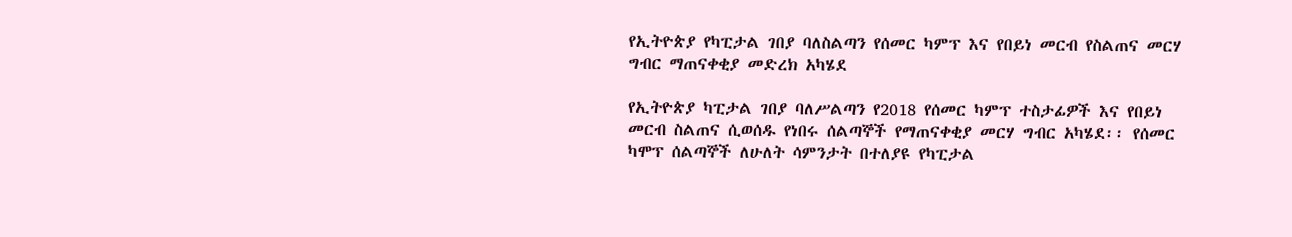የኢትዮጵያ የካፒታል ገበያ ባለስልጣን የሰመር ካምፕ እና የበይነ መርብ የስልጠና መርሃ ግብር ማጠናቀቂያ መድረክ አካሄደ

የኢትዮጵያ ካፒታል ገበያ ባለሥልጣን የ2018 የሰመር ካምፕ ተስታፊዎች እና የበይነ መርብ ስልጠና ሲወሰዱ የነበሩ ሰልጣኞች የማጠናቀቂያ መርሃ ግብር አካሄደ፡፡ የሰመር ካሞፕ ሰልጣኞች ለሁለት ሳምንታት በተለያዩ የካፒታል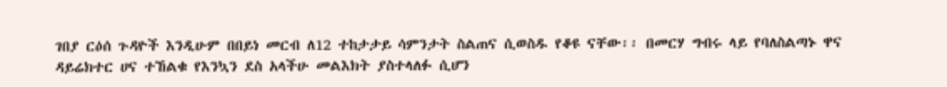ገበያ ርዕሰ ጉዳዮች እንዲሁም በበይነ መርብ ለ12 ተከታታይ ሳምንታት ስልጠና ሲወስዱ የቆዩ ናቸው፡፡ በመርሃ ግብሩ ላይ የባለስልጣኑ ዋና ዳይሬክተር ሀና ተኸልቁ የእንኳን ደስ አላችሁ መልእክት ያስተላለፉ ሲሆን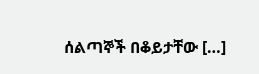ሰልጣኞች በቆይታቸው […]